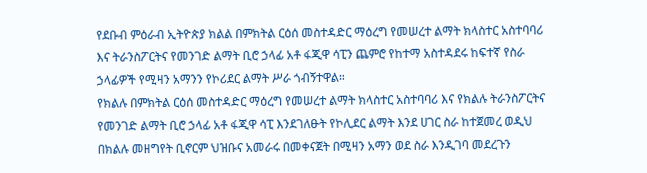የደቡብ ምዕራብ ኢትዮጵያ ክልል በምክትል ርዕሰ መስተዳድር ማዕረግ የመሠረተ ልማት ክላስተር አስተባባሪ እና ትራንስፖርትና የመንገድ ልማት ቢሮ ኃላፊ አቶ ፋጂዋ ሳፒን ጨምሮ የከተማ አስተዳደሩ ከፍተኛ የስራ ኃላፊዎች የሚዛን አማንን የኮሪደር ልማት ሥራ ጎብኝተዋል።
የክልሉ በምክትል ርዕሰ መስተዳድር ማዕረግ የመሠረተ ልማት ክላስተር አስተባባሪ እና የክልሉ ትራንስፖርትና የመንገድ ልማት ቢሮ ኃላፊ አቶ ፋጂዋ ሳፒ እንደገለፁት የኮሊደር ልማት እንደ ሀገር ስራ ከተጀመረ ወዲህ በክልሉ መዘግየት ቢኖርም ህዝቡና አመራሩ በመቀናጀት በሚዛን አማን ወደ ስራ እንዲገባ መደረጉን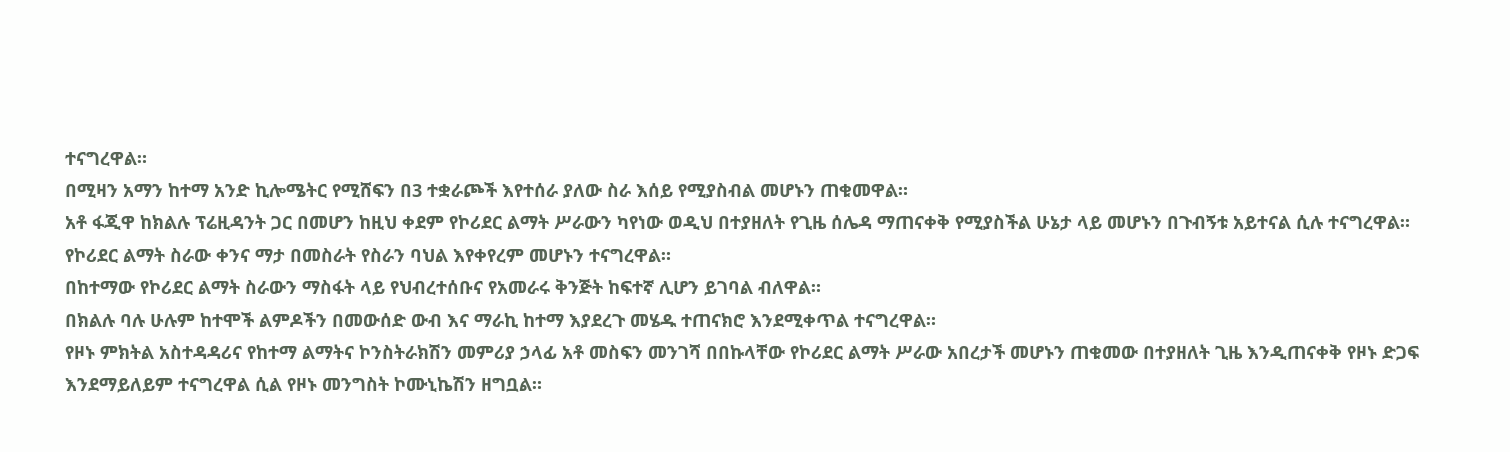ተናግረዋል።
በሚዛን አማን ከተማ አንድ ኪሎሜትር የሚሸፍን በ3 ተቋራጮች እየተሰራ ያለው ስራ እሰይ የሚያስብል መሆኑን ጠቁመዋል።
አቶ ፋጂዋ ከክልሉ ፕሬዚዳንት ጋር በመሆን ከዚህ ቀደም የኮሪደር ልማት ሥራውን ካየነው ወዲህ በተያዘለት የጊዜ ሰሌዳ ማጠናቀቅ የሚያስችል ሁኔታ ላይ መሆኑን በጉብኝቱ አይተናል ሲሉ ተናግረዋል።
የኮሪደር ልማት ስራው ቀንና ማታ በመስራት የስራን ባህል እየቀየረም መሆኑን ተናግረዋል።
በከተማው የኮሪደር ልማት ስራውን ማስፋት ላይ የህብረተሰቡና የአመራሩ ቅንጅት ከፍተኛ ሊሆን ይገባል ብለዋል።
በክልሉ ባሉ ሁሉም ከተሞች ልምዶችን በመውሰድ ውብ እና ማራኪ ከተማ እያደረጉ መሄዱ ተጠናክሮ እንደሚቀጥል ተናግረዋል።
የዞኑ ምክትል አስተዳዳሪና የከተማ ልማትና ኮንስትራክሽን መምሪያ ኃላፊ አቶ መስፍን መንገሻ በበኩላቸው የኮሪደር ልማት ሥራው አበረታች መሆኑን ጠቁመው በተያዘለት ጊዜ እንዲጠናቀቅ የዞኑ ድጋፍ እንደማይለይም ተናግረዋል ሲል የዞኑ መንግስት ኮሙኒኬሽን ዘግቧል።